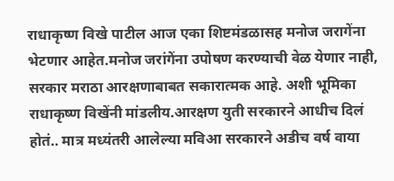राधाकृष्ण विखे पाटील आज एका शिष्टमंडळासह मनोज जरागेंना भेटणार आहेत.मनोज जरांगेंना उपोषण करण्याची वेळ येणार नाही, सरकार मराठा आरक्षणाबाबत सकारात्मक आहे. अशी भूमिका राधाकृष्ण विखेंनी मांडलीय.आरक्षण युती सरकारने आधीच दिलं होतं.. मात्र मध्यंतरी आलेल्या मविआ सरकारने अडीच वर्ष वाया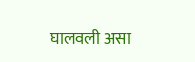घालवली असा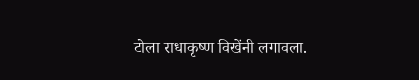टोला राधाकृष्ण विखेंनी लगावला.